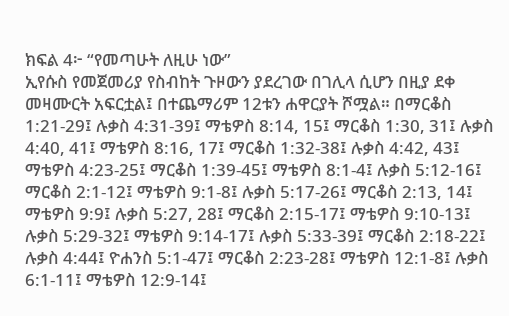ክፍል 4፦ “የመጣሁት ለዚሁ ነው”
ኢየሱስ የመጀመሪያ የስብከት ጉዞውን ያደረገው በገሊላ ሲሆን በዚያ ደቀ መዛሙርት አፍርቷል፤ በተጨማሪም 12ቱን ሐዋርያት ሾሟል። በማርቆስ 1:21-29፤ ሉቃስ 4:31-39፤ ማቴዎስ 8:14, 15፤ ማርቆስ 1:30, 31፤ ሉቃስ 4:40, 41፤ ማቴዎስ 8:16, 17፤ ማርቆስ 1:32-38፤ ሉቃስ 4:42, 43፤ ማቴዎስ 4:23-25፤ ማርቆስ 1:39-45፤ ማቴዎስ 8:1-4፤ ሉቃስ 5:12-16፤ ማርቆስ 2:1-12፤ ማቴዎስ 9:1-8፤ ሉቃስ 5:17-26፤ ማርቆስ 2:13, 14፤ ማቴዎስ 9:9፤ ሉቃስ 5:27, 28፤ ማርቆስ 2:15-17፤ ማቴዎስ 9:10-13፤ ሉቃስ 5:29-32፤ ማቴዎስ 9:14-17፤ ሉቃስ 5:33-39፤ ማርቆስ 2:18-22፤ ሉቃስ 4:44፤ ዮሐንስ 5:1-47፤ ማርቆስ 2:23-28፤ ማቴዎስ 12:1-8፤ ሉቃስ 6:1-11፤ ማቴዎስ 12:9-14፤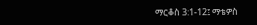ማርቆስ 3:1-12፤ ማቴዎስ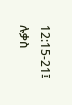12:15-21፤ ሉቃስ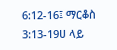6:12-16፤ ማርቆስ 3:13-19ሀ ላይ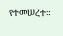የተመሠረተ።